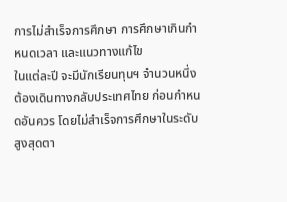การไม่สำเร็จการศึกษา การศึกษาเกินกำหนดเวลา และแนวทางแก้ไข
ในแต่ละปี จะมีนักเรียนทุนฯ จำนวนหนึ่ง ต้องเดินทางกลับประเทศไทย ก่อนกำหนดอันควร โดยไม่สำเร็จการศึกษาในระดับสูงสุดตา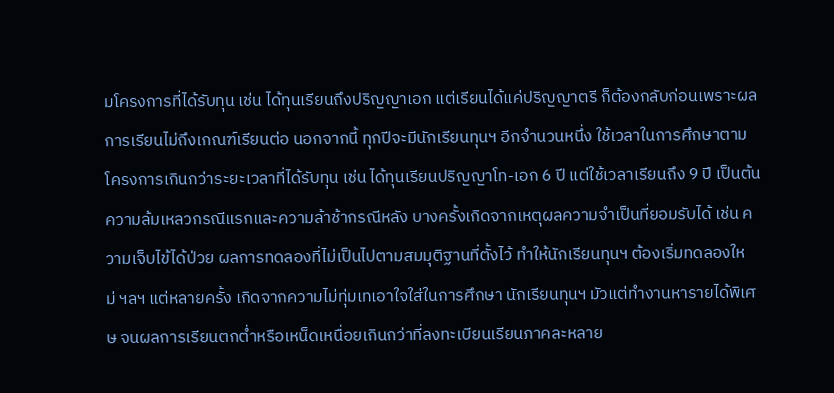มโครงการที่ได้รับทุน เช่น ได้ทุนเรียนถึงปริญญาเอก แต่เรียนได้แค่ปริญญาตรี ก็ต้องกลับก่อนเพราะผลการเรียนไม่ถึงเกณฑ์เรียนต่อ นอกจากนี้ ทุกปีจะมีนักเรียนทุนฯ อีกจำนวนหนึ่ง ใช้เวลาในการศึกษาตามโครงการเกินกว่าระยะเวลาที่ได้รับทุน เช่น ได้ทุนเรียนปริญญาโท-เอก 6 ปี แต่ใช้เวลาเรียนถึง 9 ปี เป็นต้น
ความล้มเหลวกรณีแรกและความล้าช้ากรณีหลัง บางครั้งเกิดจากเหตุผลความจำเป็นที่ยอมรับได้ เช่น ความเจ็บไข้ได้ป่วย ผลการทดลองที่ไม่เป็นไปตามสมมุติฐานที่ตั้งไว้ ทำให้นักเรียนทุนฯ ต้องเริ่มทดลองใหม่ ฯลฯ แต่หลายครั้ง เกิดจากความไม่ทุ่มเทเอาใจใส่ในการศึกษา นักเรียนทุนฯ มัวแต่ทำงานหารายได้พิเศษ จนผลการเรียนตกต่ำหรือเหน็ดเหนื่อยเกินกว่าที่ลงทะเบียนเรียนภาคละหลาย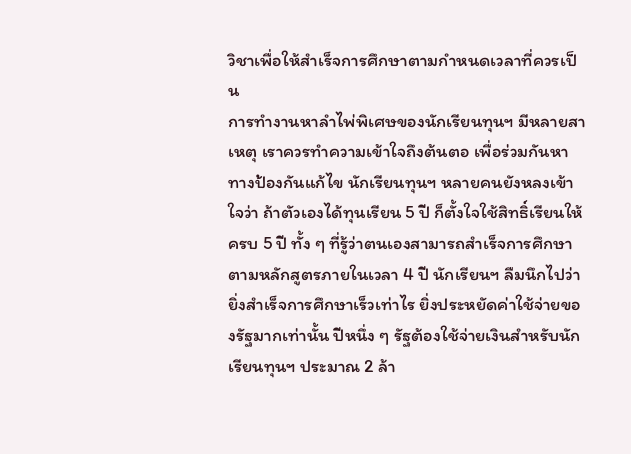วิชาเพื่อให้สำเร็จการศึกษาตามกำหนดเวลาที่ควรเป็น
การทำงานหาลำไพ่พิเศษของนักเรียนทุนฯ มีหลายสาเหตุ เราควรทำความเข้าใจถึงต้นตอ เพื่อร่วมกันหาทางป้องกันแก้ไข นักเรียนทุนฯ หลายคนยังหลงเข้าใจว่า ถ้าตัวเองได้ทุนเรียน 5 ปี ก็ตั้งใจใช้สิทธิ์เรียนให้ครบ 5 ปี ทั้ง ๆ ที่รู้ว่าตนเองสามารถสำเร็จการศึกษาตามหลักสูตรภายในเวลา 4 ปี นักเรียนฯ ลืมนึกไปว่า ยิ่งสำเร็จการศึกษาเร็วเท่าไร ยิ่งประหยัดค่าใช้จ่ายของรัฐมากเท่านั้น ปีหนึ่ง ๆ รัฐต้องใช้จ่ายเงินสำหรับนักเรียนทุนฯ ประมาณ 2 ล้า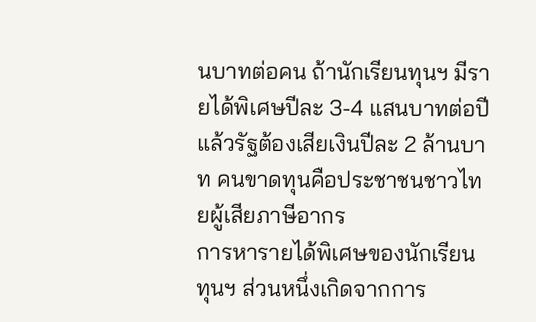นบาทต่อคน ถ้านักเรียนทุนฯ มีรายได้พิเศษปีละ 3-4 แสนบาทต่อปี แล้วรัฐต้องเสียเงินปีละ 2 ล้านบาท คนขาดทุนคือประชาชนชาวไทยผู้เสียภาษีอากร
การหารายได้พิเศษของนักเรียนทุนฯ ส่วนหนึ่งเกิดจากการ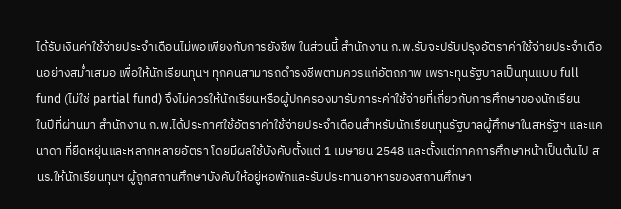ได้รับเงินค่าใช้จ่ายประจำเดือนไม่พอเพียงกับการยังชีพ ในส่วนนี้ สำนักงาน ก.พ.รับจะปรับปรุงอัตราค่าใช้จ่ายประจำเดือนอย่างสม่ำเสมอ เพื่อให้นักเรียนทุนฯ ทุกคนสามารถดำรงชีพตามควรแก่อัตถภาพ เพราะทุนรัฐบาลเป็นทุนแบบ full fund (ไม่ใช่ partial fund) จึงไม่ควรให้นักเรียนหรือผู้ปกครองมารับภาระค่าใช้จ่ายที่เกี่ยวกับการศึกษาของนักเรียน
ในปีที่ผ่านมา สำนักงาน ก.พ.ได้ประกาศใช้อัตราค่าใช้จ่ายประจำเดือนสำหรับนักเรียนทุนรัฐบาลผู้ศึกษาในสหรัฐฯ และแคนาดา ที่ยืดหยุ่นและหลากหลายอัตรา โดยมีผลใช้บังคับตั้งแต่ 1 เมษายน 2548 และตั้งแต่ภาคการศึกษาหน้าเป็นต้นไป สนร.ให้นักเรียนทุนฯ ผู้ถูกสถานศึกษาบังคับให้อยู่หอพักและรับประทานอาหารของสถานศึกษา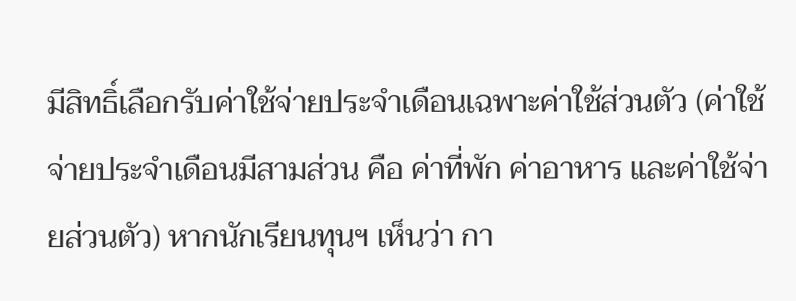มีสิทธิ์เลือกรับค่าใช้จ่ายประจำเดือนเฉพาะค่าใช้ส่วนตัว (ค่าใช้จ่ายประจำเดือนมีสามส่วน คือ ค่าที่พัก ค่าอาหาร และค่าใช้จ่ายส่วนตัว) หากนักเรียนทุนฯ เห็นว่า กา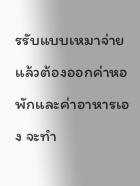รรับแบบเหมาจ่าย แล้วต้องออกค่าหอพักและค่าอาหารเอง จะทำ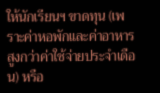ให้นักเรียนฯ ขาดทุน (เพราะค่าหอพักและค่าอาหารสูงกว่าค่าใช้จ่ายประจำเดือน) หรือ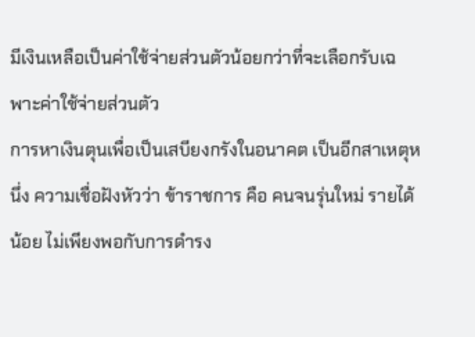มีเงินเหลือเป็นค่าใช้จ่ายส่วนตัวน้อยกว่าที่จะเลือกรับเฉพาะค่าใช้จ่ายส่วนตัว
การหาเงินตุนเพื่อเป็นเสบียงกรังในอนาคต เป็นอีกสาเหตุหนึ่ง ความเชื่อฝังหัวว่า ข้าราชการ คือ คนจนรุ่นใหม่ รายได้น้อย ไม่เพียงพอกับการดำรง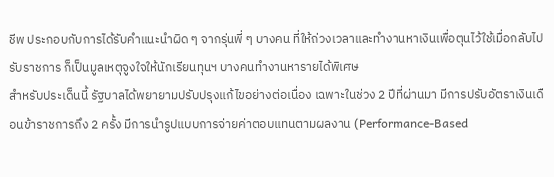ชีพ ประกอบกับการได้รับคำแนะนำผิด ๆ จากรุ่นพี่ ๆ บางคน ที่ให้ถ่วงเวลาและทำงานหาเงินเพื่อตุนไว้ใช้เมื่อกลับไปรับราชการ ก็เป็นมูลเหตุจูงใจให้นักเรียนทุนฯ บางคนทำงานหารายได้พิเศษ
สำหรับประเด็นนี้ รัฐบาลได้พยายามปรับปรุงแก้ไขอย่างต่อเนื่อง เฉพาะในช่วง 2 ปีที่ผ่านมา มีการปรับอัตราเงินเดือนข้าราชการถึง 2 ครั้ง มีการนำรูปแบบการจ่ายค่าตอบแทนตามผลงาน (Performance-Based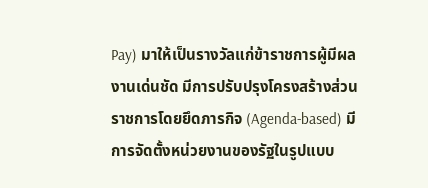Pay) มาให้เป็นรางวัลแก่ข้าราชการผู้มีผลงานเด่นชัด มีการปรับปรุงโครงสร้างส่วนราชการโดยยึดภารกิจ (Agenda-based) มีการจัดตั้งหน่วยงานของรัฐในรูปแบบ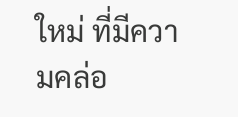ใหม่ ที่มีความคล่อ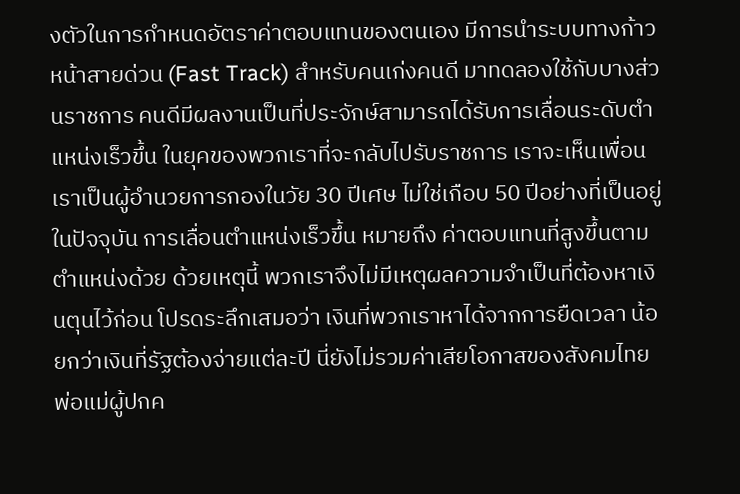งตัวในการกำหนดอัตราค่าตอบแทนของตนเอง มีการนำระบบทางก้าวหน้าสายด่วน (Fast Track) สำหรับคนเก่งคนดี มาทดลองใช้กับบางส่วนราชการ คนดีมีผลงานเป็นที่ประจักษ์สามารถได้รับการเลื่อนระดับตำแหน่งเร็วขึ้น ในยุคของพวกเราที่จะกลับไปรับราชการ เราจะเห็นเพื่อนเราเป็นผู้อำนวยการกองในวัย 30 ปีเศษ ไม่ใช่เกือบ 50 ปีอย่างที่เป็นอยู่ในปัจจุบัน การเลื่อนตำแหน่งเร็วขึ้น หมายถึง ค่าตอบแทนที่สูงขึ้นตามตำแหน่งด้วย ด้วยเหตุนี้ พวกเราจึงไม่มีเหตุผลความจำเป็นที่ต้องหาเงินตุนไว้ก่อน โปรดระลึกเสมอว่า เงินที่พวกเราหาได้จากการยืดเวลา น้อยกว่าเงินที่รัฐต้องจ่ายแต่ละปี นี่ยังไม่รวมค่าเสียโอกาสของสังคมไทย
พ่อแม่ผู้ปกค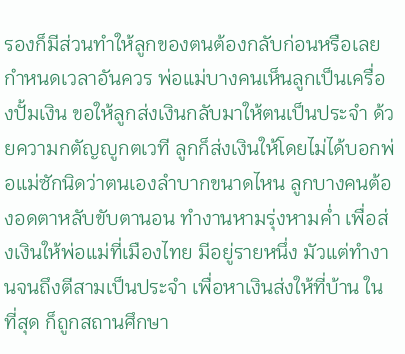รองก็มีส่วนทำให้ลูกของตนต้องกลับก่อนหรือเลยกำหนดเวลาอันควร พ่อแม่บางคนเห็นลูกเป็นเครื่องปั้มเงิน ขอให้ลูกส่งเงินกลับมาให้ตนเป็นประจำ ด้วยความกตัญญูกตเวที ลูกก็ส่งเงินให้โดยไม่ได้บอกพ่อแม่ซักนิดว่าตนเองลำบากขนาดไหน ลูกบางคนต้องอดตาหลับขับตานอน ทำงานหามรุ่งหามค่ำ เพื่อส่งเงินให้พ่อแม่ที่เมืองไทย มีอยู่รายหนึ่ง มัวแต่ทำงานจนถึงตีสามเป็นประจำ เพื่อหาเงินส่งให้ที่บ้าน ในที่สุด ก็ถูกสถานศึกษา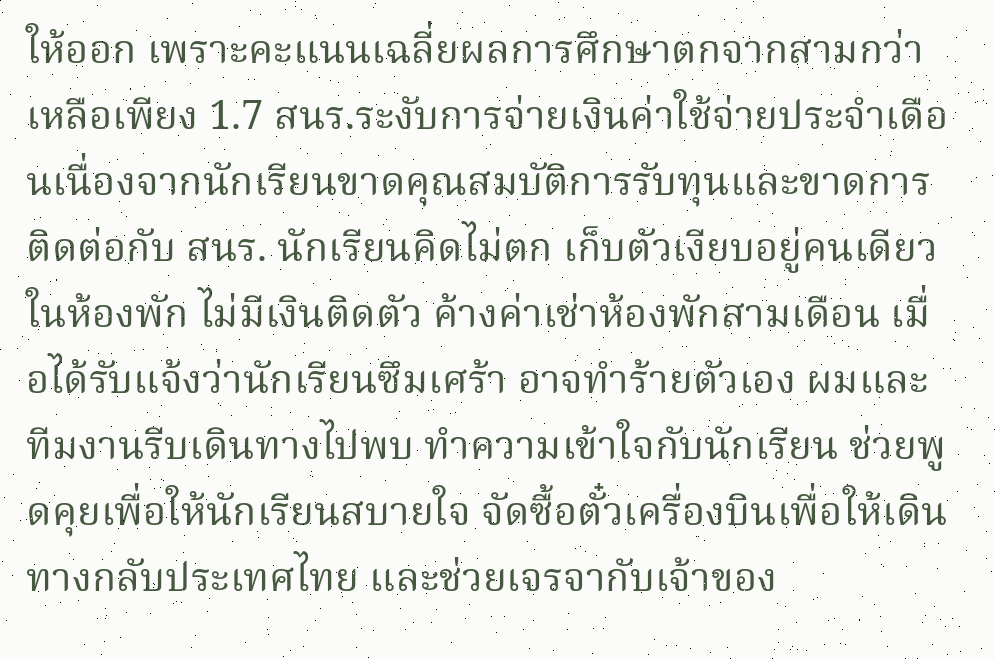ให้ออก เพราะคะแนนเฉลี่ยผลการศึกษาตกจากสามกว่าเหลือเพียง 1.7 สนร.ระงับการจ่ายเงินค่าใช้จ่ายประจำเดือนเนื่องจากนักเรียนขาดคุณสมบัติการรับทุนและขาดการติดต่อกับ สนร. นักเรียนคิดไม่ตก เก็บตัวเงียบอยู่คนเดียวในห้องพัก ไม่มีเงินติดตัว ค้างค่าเช่าห้องพักสามเดือน เมื่อได้รับแจ้งว่านักเรียนซึมเศร้า อาจทำร้ายตัวเอง ผมและทีมงานรีบเดินทางไปพบ ทำความเข้าใจกับนักเรียน ช่วยพูดคุยเพื่อให้นักเรียนสบายใจ จัดซื้อตั๋วเครื่องบินเพื่อให้เดินทางกลับประเทศไทย และช่วยเจรจากับเจ้าของ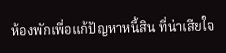ห้องพักเพื่อแก้ปัญหาหนี้สิน ที่น่าเสียใจ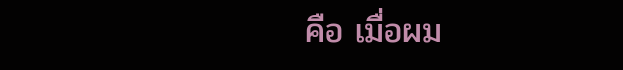คือ เมื่อผม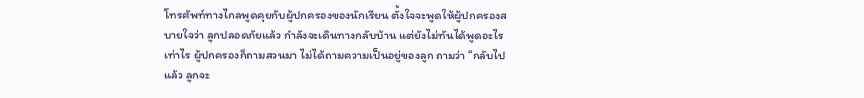โทรศัพท์ทางไกลพูดคุยกับผู้ปกครองของนักเรียน ตั้งใจจะพูดให้ผู้ปกครองสบายใจว่า ลูกปลอดภัยแล้ว กำลังจะเดินทางกลับบ้าน แต่ยังไม่ทันได้พูดอะไรเท่าไร ผู้ปกครองก็ถามสวนมา ไม่ได้ถามความเป็นอยู่ของลูก ถามว่า “กลับไปแล้ว ลูกจะ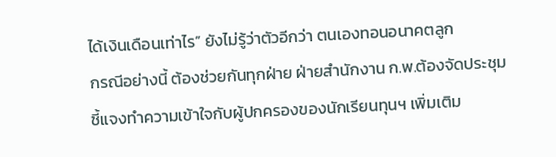ได้เงินเดือนเท่าไร” ยังไม่รู้ว่าตัวอีกว่า ตนเองทอนอนาคตลูก
กรณีอย่างนี้ ต้องช่วยกันทุกฝ่าย ฝ่ายสำนักงาน ก.พ.ต้องจัดประชุมชี้แจงทำความเข้าใจกับผู้ปกครองของนักเรียนทุนฯ เพิ่มเติม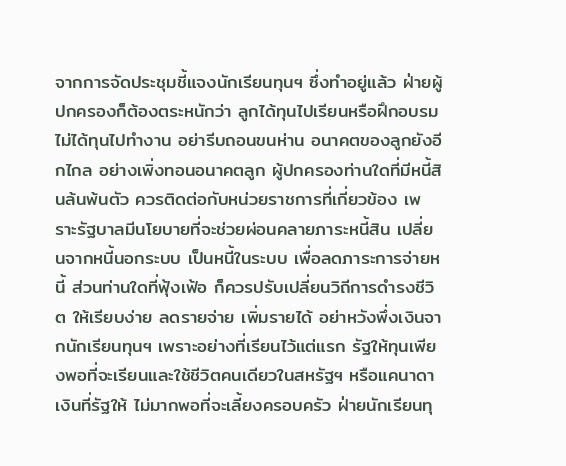จากการจัดประชุมชี้แจงนักเรียนทุนฯ ซึ่งทำอยู่แล้ว ฝ่ายผู้ปกครองก็ต้องตระหนักว่า ลูกได้ทุนไปเรียนหรือฝึกอบรม ไม่ได้ทุนไปทำงาน อย่ารีบถอนขนห่าน อนาคตของลูกยังอีกไกล อย่างเพิ่งทอนอนาคตลูก ผู้ปกครองท่านใดที่มีหนี้สินล้นพ้นตัว ควรติดต่อกับหน่วยราชการที่เกี่ยวข้อง เพราะรัฐบาลมีนโยบายที่จะช่วยผ่อนคลายภาระหนี้สิน เปลี่ยนจากหนี้นอกระบบ เป็นหนี้ในระบบ เพื่อลดภาระการจ่ายหนี้ ส่วนท่านใดที่ฟุ้งเฟ้อ ก็ควรปรับเปลี่ยนวิถีการดำรงชีวิต ให้เรียบง่าย ลดรายจ่าย เพิ่มรายได้ อย่าหวังพึ่งเงินจากนักเรียนทุนฯ เพราะอย่างที่เรียนไว้แต่แรก รัฐให้ทุนเพียงพอที่จะเรียนและใช้ชีวิตคนเดียวในสหรัฐฯ หรือแคนาดา เงินที่รัฐให้ ไม่มากพอที่จะเลี้ยงครอบครัว ฝ่ายนักเรียนทุ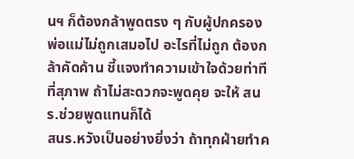นฯ ก็ต้องกล้าพูดตรง ๆ กับผู้ปกครอง พ่อแม่ไม่ถูกเสมอไป อะไรที่ไม่ถูก ต้องกล้าคัดค้าน ชี้แจงทำความเข้าใจด้วยท่าทีที่สุภาพ ถ้าไม่สะดวกจะพูดคุย จะให้ สนร.ช่วยพูดแทนก็ได้
สนร.หวังเป็นอย่างยิ่งว่า ถ้าทุกฝ่ายทำค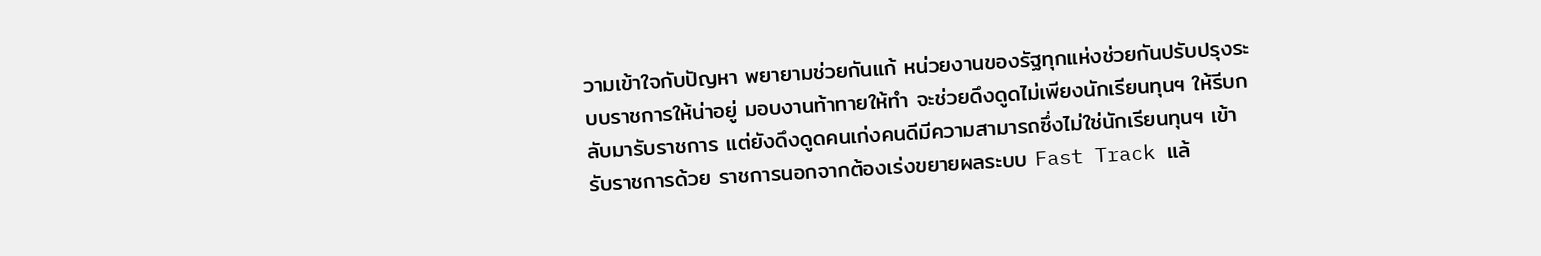วามเข้าใจกับปัญหา พยายามช่วยกันแก้ หน่วยงานของรัฐทุกแห่งช่วยกันปรับปรุงระบบราชการให้น่าอยู่ มอบงานท้าทายให้ทำ จะช่วยดึงดูดไม่เพียงนักเรียนทุนฯ ให้รีบกลับมารับราชการ แต่ยังดึงดูดคนเก่งคนดีมีความสามารถซึ่งไม่ใช่นักเรียนทุนฯ เข้ารับราชการด้วย ราชการนอกจากต้องเร่งขยายผลระบบ Fast Track แล้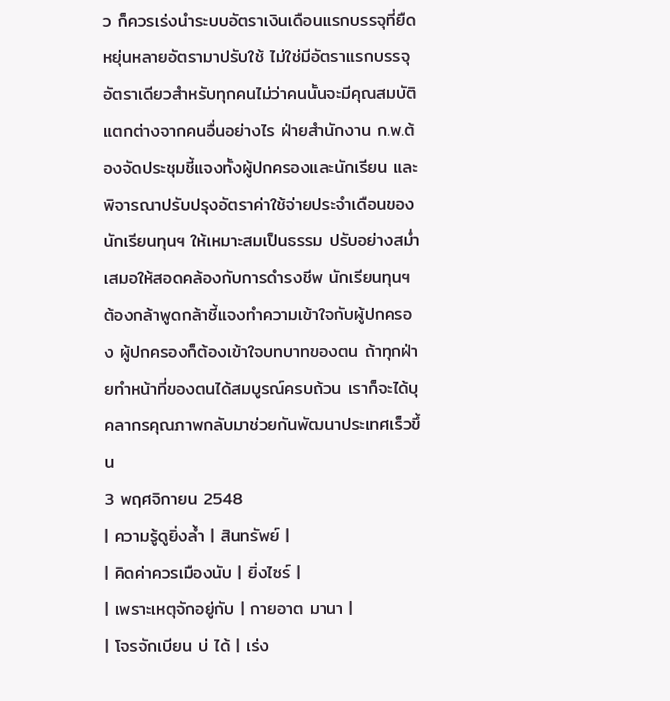ว ก็ควรเร่งนำระบบอัตราเงินเดือนแรกบรรจุที่ยืดหยุ่นหลายอัตรามาปรับใช้ ไม่ใช่มีอัตราแรกบรรจุอัตราเดียวสำหรับทุกคนไม่ว่าคนนั้นจะมีคุณสมบัติแตกต่างจากคนอื่นอย่างไร ฝ่ายสำนักงาน ก.พ.ต้องจัดประชุมชี้แจงทั้งผู้ปกครองและนักเรียน และพิจารณาปรับปรุงอัตราค่าใช้จ่ายประจำเดือนของนักเรียนทุนฯ ให้เหมาะสมเป็นธรรม ปรับอย่างสม่ำเสมอให้สอดคล้องกับการดำรงชีพ นักเรียนทุนฯ ต้องกล้าพูดกล้าชี้แจงทำความเข้าใจกับผู้ปกครอง ผู้ปกครองก็ต้องเข้าใจบทบาทของตน ถ้าทุกฝ่ายทำหน้าที่ของตนได้สมบูรณ์ครบถ้วน เราก็จะได้บุคลากรคุณภาพกลับมาช่วยกันพัฒนาประเทศเร็วขึ้น
3 พฤศจิกายน 2548
| ความรู้ดูยิ่งล้ำ | สินทรัพย์ |
| คิดค่าควรเมืองนับ | ยิ่งไซร์ |
| เพราะเหตุจักอยู่กับ | กายอาต มานา |
| โจรจักเบียน บ่ ได้ | เร่ง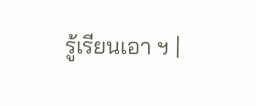รู้เรียนเอา ฯ |